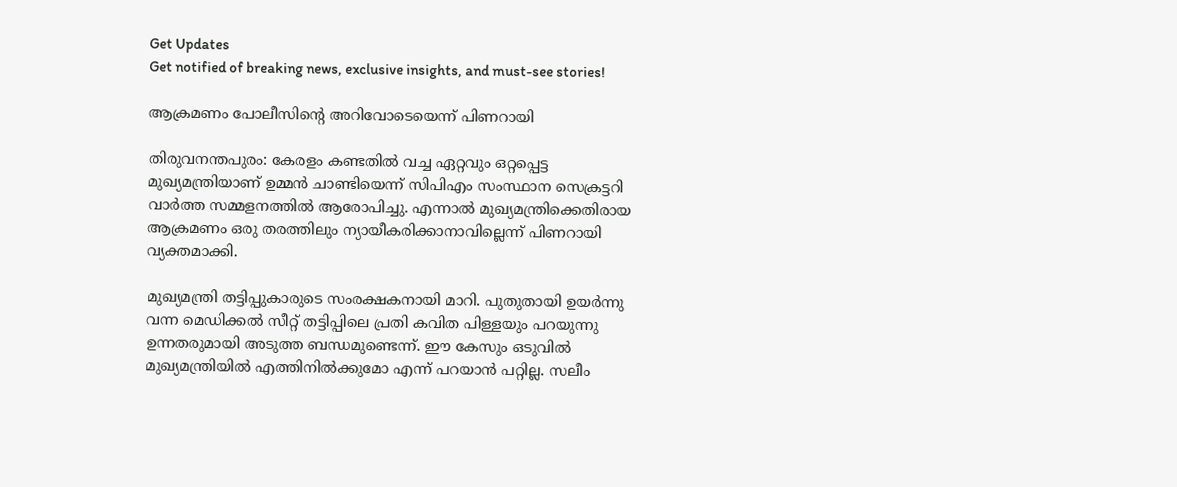Get Updates
Get notified of breaking news, exclusive insights, and must-see stories!

ആക്രമണം പോലീസിന്‍റെ അറിവോടെയെന്ന് പിണറായി

തിരുവനന്തപുരം: കേരളം കണ്ടതില്‍ വച്ച ഏറ്റവും ഒറ്റപ്പെട്ട മുഖ്യമന്ത്രിയാണ് ഉമ്മന്‍ ചാണ്ടിയെന്ന് സിപിഎം സംസ്ഥാന സെക്രട്ടറി വാര്‍ത്ത സമ്മളനത്തില്‍ ആരോപിച്ചു. എന്നാല്‍ മുഖ്യമന്ത്രിക്കെതിരായ ആക്രമണം ഒരു തരത്തിലും ന്യായീകരിക്കാനാവില്ലെന്ന് പിണറായി വ്യക്തമാക്കി.

മുഖ്യമന്ത്രി തട്ടിപ്പുകാരുടെ സംരക്ഷകനായി മാറി. പുതുതായി ഉയര്‍ന്നു വന്ന മെഡിക്കല്‍ സീറ്റ് തട്ടിപ്പിലെ പ്രതി കവിത പിള്ളയും പറയുന്നു ഉന്നതരുമായി അടുത്ത ബന്ധമുണ്ടെന്ന്. ഈ കേസും ഒടുവില്‍ മുഖ്യമന്ത്രിയില്‍ എത്തിനില്‍ക്കുമോ എന്ന് പറയാന്‍ പറ്റില്ല. സലീം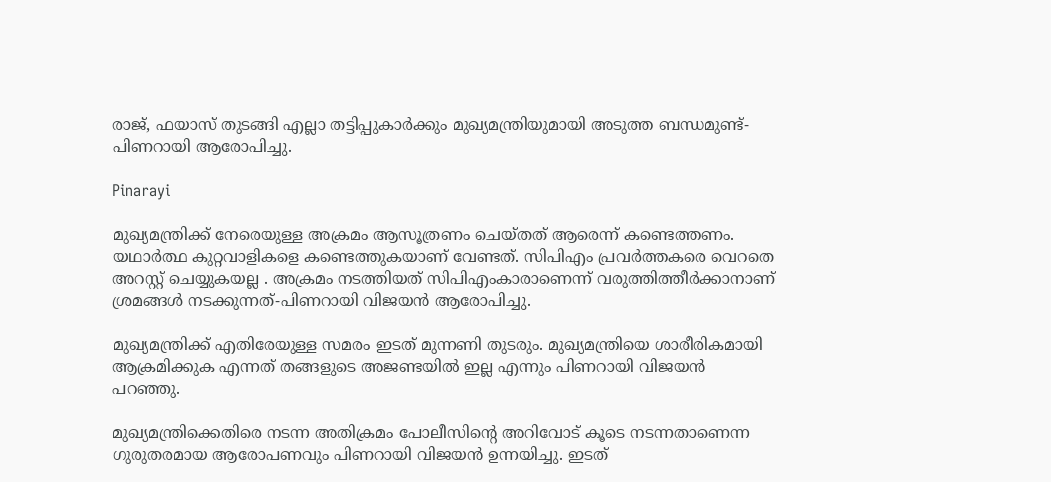രാജ്, ഫയാസ് തുടങ്ങി എല്ലാ തട്ടിപ്പുകാര്‍ക്കും മുഖ്യമന്ത്രിയുമായി അടുത്ത ബന്ധമുണ്ട്- പിണറായി ആരോപിച്ചു.

Pinarayi

മുഖ്യമന്ത്രിക്ക് നേരെയുള്ള അക്രമം ആസൂത്രണം ചെയ്തത് ആരെന്ന് കണ്ടെത്തണം. യഥാര്‍ത്ഥ കുറ്റവാളികളെ കണ്ടെത്തുകയാണ് വേണ്ടത്. സിപിഎം പ്രവര്‍ത്തകരെ വെറതെ അറസ്റ്റ് ചെയ്യുകയല്ല . അക്രമം നടത്തിയത് സിപിഎംകാരാണെന്ന് വരുത്തിത്തീര്‍ക്കാനാണ് ശ്രമങ്ങള്‍ നടക്കുന്നത്-പിണറായി വിജയന്‍ ആരോപിച്ചു.

മുഖ്യമന്ത്രിക്ക് എതിരേയുള്ള സമരം ഇടത് മുന്നണി തുടരും. മുഖ്യമന്ത്രിയെ ശാരീരികമായി ആക്രമിക്കുക എന്നത് തങ്ങളുടെ അജണ്ടയില്‍ ഇല്ല എന്നും പിണറായി വിജയന്‍ പറഞ്ഞു.

മുഖ്യമന്ത്രിക്കെതിരെ നടന്ന അതിക്രമം പോലീസിന്റെ അറിവോട് കൂടെ നടന്നതാണെന്ന ഗുരുതരമായ ആരോപണവും പിണറായി വിജയന്‍ ഉന്നയിച്ചു. ഇടത്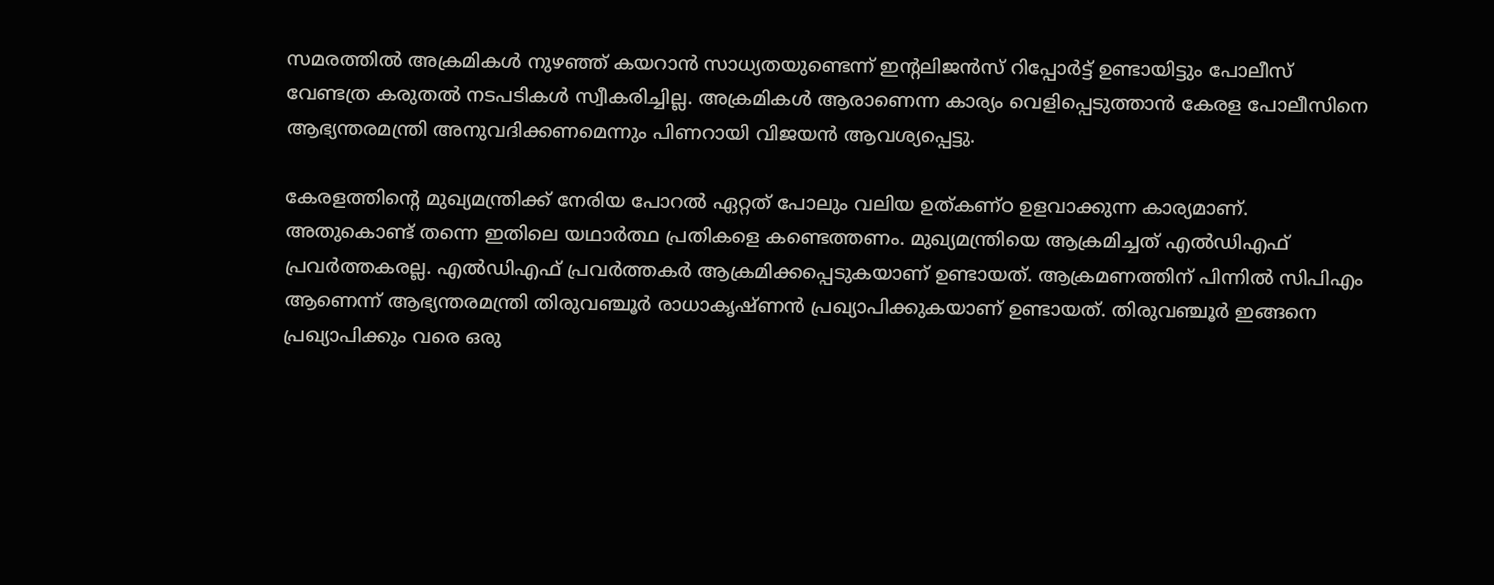സമരത്തില്‍ അക്രമികള്‍ നുഴഞ്ഞ് കയറാന്‍ സാധ്യതയുണ്ടെന്ന് ഇന്റലിജന്‍സ് റിപ്പോര്‍ട്ട് ഉണ്ടായിട്ടും പോലീസ് വേണ്ടത്ര കരുതല്‍ നടപടികള്‍ സ്വീകരിച്ചില്ല. അക്രമികള്‍ ആരാണെന്ന കാര്യം വെളിപ്പെടുത്താന്‍ കേരള പോലീസിനെ ആഭ്യന്തരമന്ത്രി അനുവദിക്കണമെന്നും പിണറായി വിജയന്‍ ആവശ്യപ്പെട്ടു.

കേരളത്തിന്റെ മുഖ്യമന്ത്രിക്ക് നേരിയ പോറല്‍ ഏറ്റത് പോലും വലിയ ഉത്കണ്ഠ ഉളവാക്കുന്ന കാര്യമാണ്. അതുകൊണ്ട് തന്നെ ഇതിലെ യഥാര്‍ത്ഥ പ്രതികളെ കണ്ടെത്തണം. മുഖ്യമന്ത്രിയെ ആക്രമിച്ചത് എല്‍ഡിഎഫ് പ്രവര്‍ത്തകരല്ല. എല്‍ഡിഎഫ് പ്രവര്‍ത്തകര്‍ ആക്രമിക്കപ്പെടുകയാണ് ഉണ്ടായത്. ആക്രമണത്തിന് പിന്നില്‍ സിപിഎം ആണെന്ന് ആഭ്യന്തരമന്ത്രി തിരുവഞ്ചൂര്‍ രാധാകൃഷ്ണന്‍ പ്രഖ്യാപിക്കുകയാണ് ഉണ്ടായത്. തിരുവഞ്ചൂര്‍ ഇങ്ങനെ പ്രഖ്യാപിക്കും വരെ ഒരു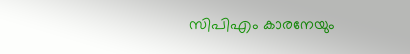സിപിഎം കാരനേയും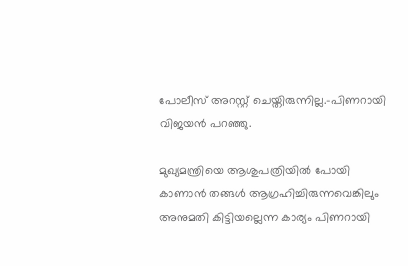പോലീസ് അറസ്റ്റ് ചെയ്തിരുന്നില്ല.-പിണറായി വിജയന്‍ പറഞ്ഞു.

മുഖ്യമന്ത്രിയെ ആശുപത്രിയില്‍ പോയി കാണാന്‍ തങ്ങള്‍ ആഗ്രഹിച്ചിരുന്നവെങ്കിലും അനുമതി കിട്ടിയല്ലെന്ന കാര്യം പിണറായി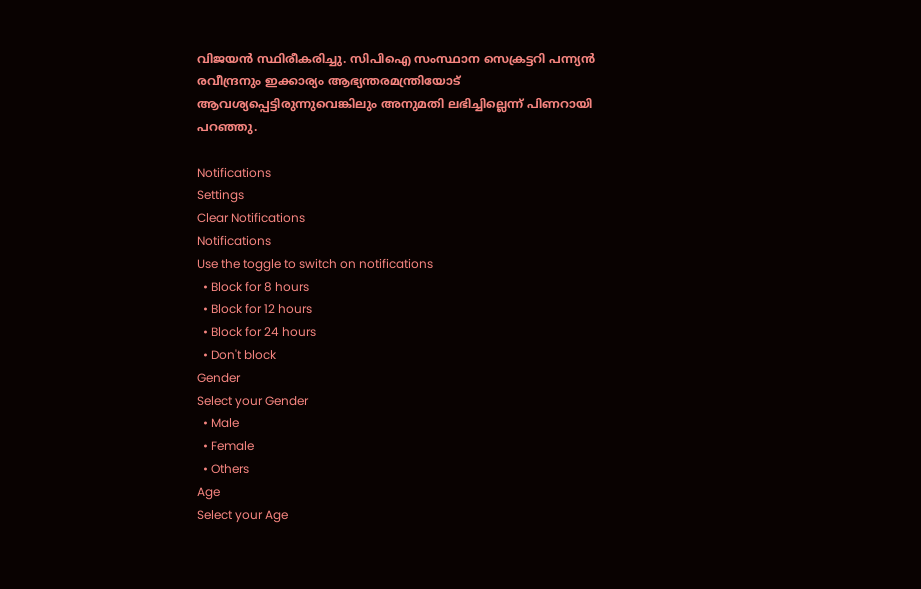വിജയന്‍ സ്ഥിരീകരിച്ചു. സിപിഐ സംസ്ഥാന സെക്രട്ടറി പന്ന്യന്‍ രവീന്ദ്രനും ഇക്കാര്യം ആഭ്യന്തരമന്ത്രിയോട് ആവശ്യപ്പെട്ടിരുന്നുവെങ്കിലും അനുമതി ലഭിച്ചില്ലെന്ന് പിണറായി പറഞ്ഞു.

Notifications
Settings
Clear Notifications
Notifications
Use the toggle to switch on notifications
  • Block for 8 hours
  • Block for 12 hours
  • Block for 24 hours
  • Don't block
Gender
Select your Gender
  • Male
  • Female
  • Others
Age
Select your Age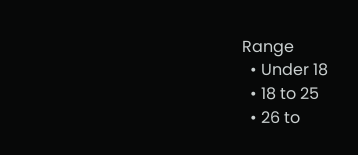Range
  • Under 18
  • 18 to 25
  • 26 to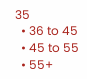35
  • 36 to 45
  • 45 to 55
  • 55+